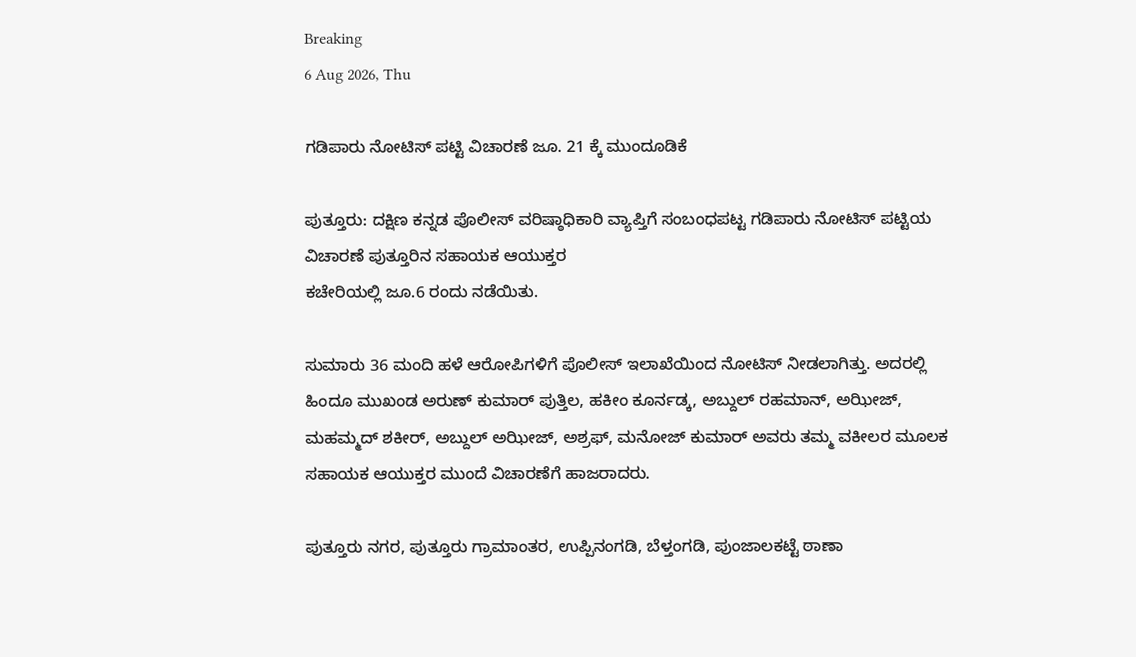Breaking
6 Aug 2026, Thu

ಗಡಿಪಾರು ನೋಟಿಸ್ ಪಟ್ಟಿ ವಿಚಾರಣೆ ಜೂ. 21 ಕ್ಕೆ ಮುಂದೂಡಿಕೆ

ಪುತ್ತೂರು: ದಕ್ಷಿಣ ಕನ್ನಡ ಪೊಲೀಸ್ ವರಿಷ್ಠಾಧಿಕಾರಿ ವ್ಯಾಪ್ತಿಗೆ ಸಂಬಂಧಪಟ್ಟ ಗಡಿಪಾರು ನೋಟಿಸ್ ಪಟ್ಟಿಯ ವಿಚಾರಣೆ ಪುತ್ತೂರಿನ ಸಹಾಯಕ ಆಯುಕ್ತರ
ಕಚೇರಿಯಲ್ಲಿ ಜೂ.6 ರಂದು ನಡೆಯಿತು.

ಸುಮಾರು 36 ಮಂದಿ ಹಳೆ ಆರೋಪಿಗಳಿಗೆ ಪೊಲೀಸ್ ಇಲಾಖೆಯಿಂದ ನೋಟಿಸ್ ನೀಡಲಾಗಿತ್ತು. ಅದರಲ್ಲಿ ಹಿಂದೂ ಮುಖಂಡ ಅರುಣ್ ಕುಮಾರ್ ಪುತ್ತಿಲ, ಹಕೀಂ ಕೂರ್ನಡ್ಕ, ಅಬ್ದುಲ್ ರಹಮಾನ್, ಅಝೀಜ್, ಮಹಮ್ಮದ್ ಶಕೀರ್, ಅಬ್ದುಲ್ ಅಝೀಜ್, ಅಶ್ರಫ್, ಮನೋಜ್ ಕುಮಾರ್ ಅವರು ತಮ್ಮ ವಕೀಲರ ಮೂಲಕ ಸಹಾಯಕ ಆಯುಕ್ತರ ಮುಂದೆ ವಿಚಾರಣೆಗೆ ಹಾಜರಾದರು.

ಪುತ್ತೂರು ನಗರ, ಪುತ್ತೂರು ಗ್ರಾಮಾಂತರ, ಉಪ್ಪಿನಂಗಡಿ, ಬೆಳ್ತಂಗಡಿ, ಪುಂಜಾಲಕಟ್ಟೆ ಠಾಣಾ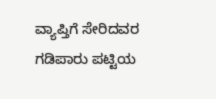ವ್ಯಾಪ್ತಿಗೆ ಸೇರಿದವರ ಗಡಿಪಾರು ಪಟ್ಟಿಯ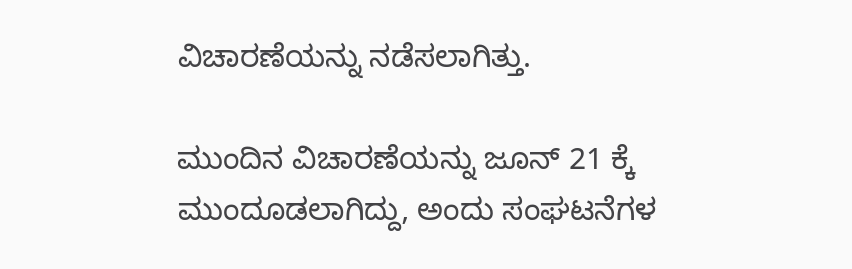ವಿಚಾರಣೆಯನ್ನು ನಡೆಸಲಾಗಿತ್ತು.

ಮುಂದಿನ ವಿಚಾರಣೆಯನ್ನು ಜೂನ್ 21 ಕ್ಕೆ ಮುಂದೂಡಲಾಗಿದ್ದು, ಅಂದು ಸಂಘಟನೆಗಳ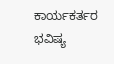ಕಾರ್ಯಕರ್ತರ ಭವಿಷ್ಯ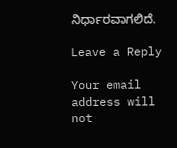ನಿರ್ಧಾರವಾಗಲಿದೆ.

Leave a Reply

Your email address will not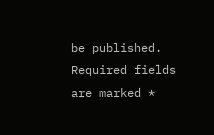be published. Required fields are marked *